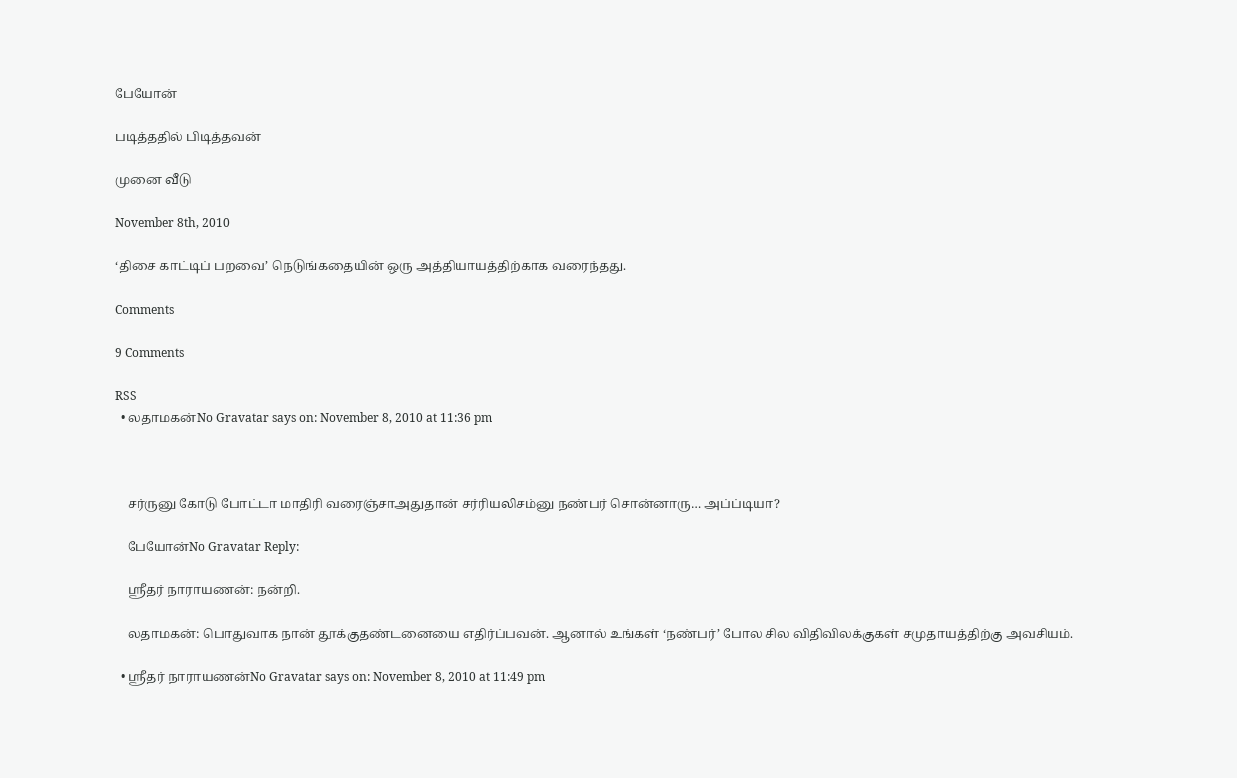பேயோன்

படித்ததில் பிடித்தவன்

முனை வீடு

November 8th, 2010

‘திசை காட்டிப் பறவை’ நெடுங்கதையின் ஒரு அத்தியாயத்திற்காக வரைந்தது.

Comments

9 Comments

RSS
  • லதாமகன்No Gravatar says on: November 8, 2010 at 11:36 pm



    சர்ருனு கோடு போட்டா மாதிரி வரைஞ்சாஅதுதான் சர்ரியலிசம்னு நண்பர் சொன்னாரு… அப்ப்டியா?

    பேயோன்No Gravatar Reply:

    ஸ்ரீதர் நாராயணன்: நன்றி.

    லதாமகன்: பொதுவாக நான் தூக்குதண்டனையை எதிர்ப்பவன். ஆனால் உங்கள் ‘நண்பர்’ போல சில விதிவிலக்குகள் சமுதாயத்திற்கு அவசியம்.

  • ஸ்ரீதர் நாராயணன்No Gravatar says on: November 8, 2010 at 11:49 pm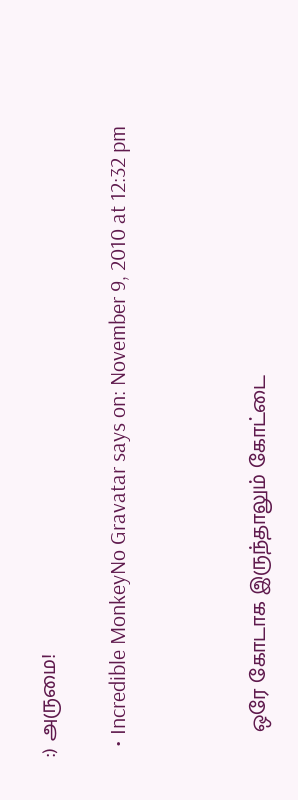:) அருமை!

  • Incredible MonkeyNo Gravatar says on: November 9, 2010 at 12:32 pm



    ஒரே கோடாக இருந்தாலும் கோட்டை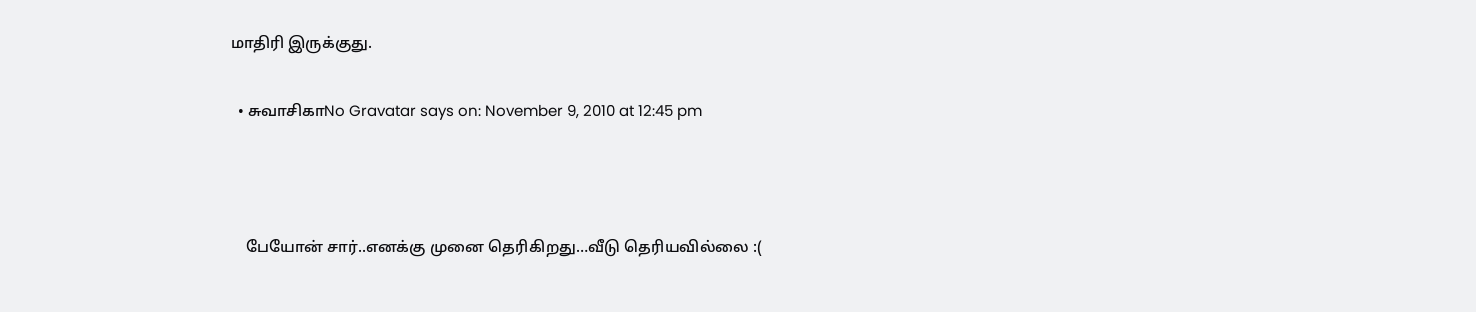மாதிரி இருக்குது.

  • சுவாசிகாNo Gravatar says on: November 9, 2010 at 12:45 pm



    பேயோன் சார்..எனக்கு முனை தெரிகிறது…வீடு தெரியவில்லை :(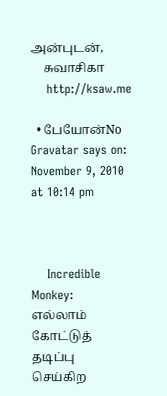அன்புடன்,
    சுவாசிகா
    http://ksaw.me

  • பேயோன்No Gravatar says on: November 9, 2010 at 10:14 pm



    Incredible Monkey: எல்லாம் கோட்டுத் தடிப்பு செய்கிற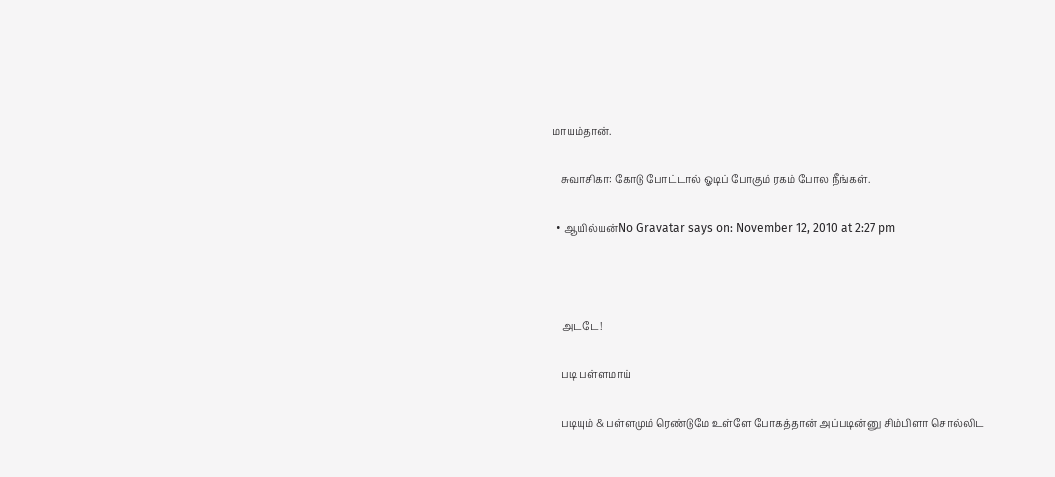மாயம்தான்.

    சுவாசிகா: கோடு போட்டால் ஓடிப் போகும் ரகம் போல நீங்கள்.

  • ஆயில்யன்No Gravatar says on: November 12, 2010 at 2:27 pm



    அடடே!

    படி பள்ளமாய்

    படியும் & பள்ளமும் ரெண்டுமே உள்ளே போகத்தான் அப்படின்னு சிம்பிளா சொல்லிட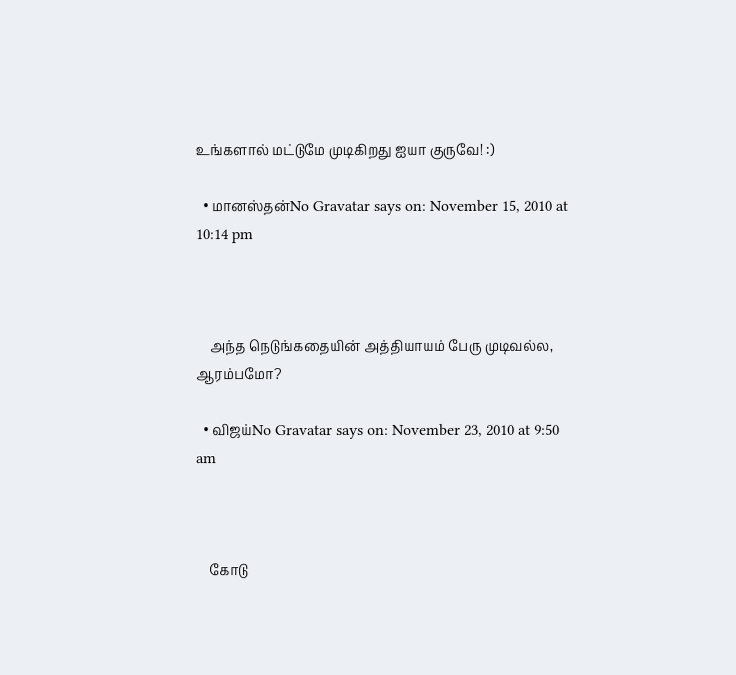உங்களால் மட்டுமே முடிகிறது ஐயா குருவே! :)

  • மானஸ்தன்No Gravatar says on: November 15, 2010 at 10:14 pm



    அந்த நெடுங்கதையின் அத்தியாயம் பேரு முடிவல்ல, ஆரம்பமோ?

  • விஜய்No Gravatar says on: November 23, 2010 at 9:50 am



    கோடு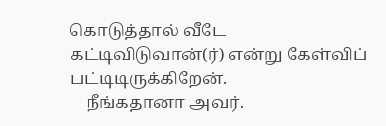கொடுத்தால் வீடே கட்டிவிடுவான்(ர்) என்று கேள்விப் பட்டிடிருக்கிறேன்.
    நீங்கதானா அவர்.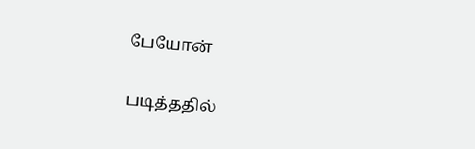பேயோன்

படித்ததில்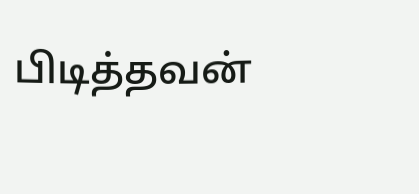பிடித்தவன்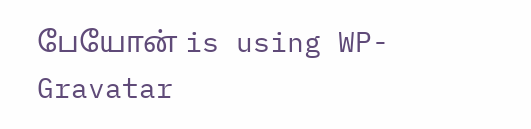பேயோன் is using WP-Gravatar